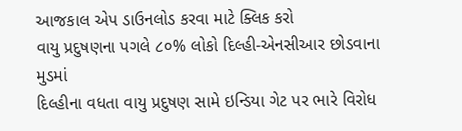આજકાલ એપ ડાઉનલોડ કરવા માટે ક્લિક કરો
વાયુ પ્રદુષણના પગલે ૮૦% લોકો દિલ્હી-એનસીઆર છોડવાના મુડમાં
દિલ્હીના વધતા વાયુ પ્રદુષણ સામે ઇન્ડિયા ગેટ પર ભારે વિરોધ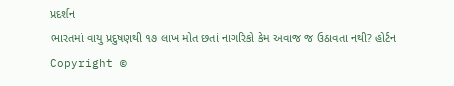પ્રદર્શન
ભારતમાં વાયુ પ્રદુષણથી ૧૭ લાખ મોત છતાં નાગરિકો કેમ અવાજ જ ઉઠાવતા નથી? હોર્ટન
Copyright ©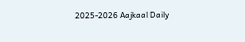2025-2026 Aajkaal Daily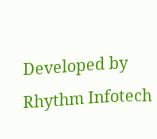Developed by Rhythm Infotech